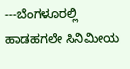---ಬೆಂಗಳೂರಲ್ಲಿ ಹಾಡಹಗಲೇ ಸಿನಿಮೀಯ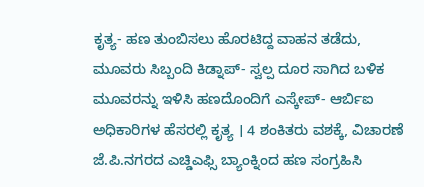ಕೃತ್ಯ- ಹಣ ತುಂಬಿಸಲು ಹೊರಟಿದ್ದ ವಾಹನ ತಡೆದು, ಮೂವರು ಸಿಬ್ಬಂದಿ ಕಿಡ್ನಾಪ್- ಸ್ವಲ್ಪ ದೂರ ಸಾಗಿದ ಬಳಿಕ ಮೂವರನ್ನು ಇಳಿಸಿ ಹಣದೊಂದಿಗೆ ಎಸ್ಕೇಪ್- ಆರ್ಬಿಐ ಅಧಿಕಾರಿಗಳ ಹೆಸರಲ್ಲಿ ಕೃತ್ಯ । 4 ಶಂಕಿತರು ವಶಕ್ಕೆ, ವಿಚಾರಣೆ
ಜೆ.ಪಿ.ನಗರದ ಎಚ್ಡಿಎಫ್ಸಿ ಬ್ಯಾಂಕ್ನಿಂದ ಹಣ ಸಂಗ್ರಹಿಸಿ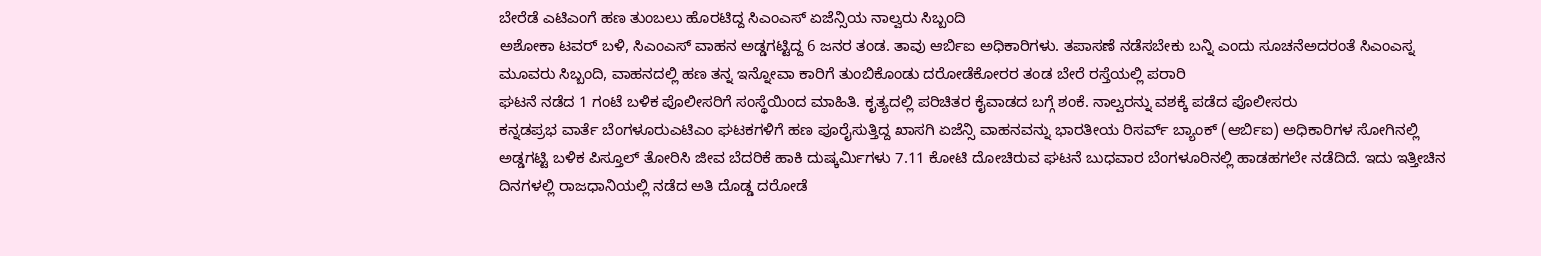ಬೇರೆಡೆ ಎಟಿಎಂಗೆ ಹಣ ತುಂಬಲು ಹೊರಟಿದ್ದ ಸಿಎಂಎಸ್ ಏಜೆನ್ಸಿಯ ನಾಲ್ವರು ಸಿಬ್ಬಂದಿ
ಅಶೋಕಾ ಟವರ್ ಬಳಿ, ಸಿಎಂಎಸ್ ವಾಹನ ಅಡ್ಡಗಟ್ಟಿದ್ದ 6 ಜನರ ತಂಡ. ತಾವು ಆರ್ಬಿಐ ಅಧಿಕಾರಿಗಳು. ತಪಾಸಣೆ ನಡೆಸಬೇಕು ಬನ್ನಿ ಎಂದು ಸೂಚನೆಅದರಂತೆ ಸಿಎಂಎಸ್ನ ಮೂವರು ಸಿಬ್ಬಂದಿ, ವಾಹನದಲ್ಲಿ ಹಣ ತನ್ನ ಇನ್ನೋವಾ ಕಾರಿಗೆ ತುಂಬಿಕೊಂಡು ದರೋಡೆಕೋರರ ತಂಡ ಬೇರೆ ರಸ್ತೆಯಲ್ಲಿ ಪರಾರಿ
ಘಟನೆ ನಡೆದ 1 ಗಂಟೆ ಬಳಿಕ ಪೊಲೀಸರಿಗೆ ಸಂಸ್ಥೆಯಿಂದ ಮಾಹಿತಿ. ಕೃತ್ಯದಲ್ಲಿ ಪರಿಚಿತರ ಕೈವಾಡದ ಬಗ್ಗೆ ಶಂಕೆ. ನಾಲ್ವರನ್ನು ವಶಕ್ಕೆ ಪಡೆದ ಪೊಲೀಸರು
ಕನ್ನಡಪ್ರಭ ವಾರ್ತೆ ಬೆಂಗಳೂರುಎಟಿಎಂ ಘಟಕಗಳಿಗೆ ಹಣ ಪೂರೈಸುತ್ತಿದ್ದ ಖಾಸಗಿ ಏಜೆನ್ಸಿ ವಾಹನವನ್ನು ಭಾರತೀಯ ರಿಸರ್ವ್ ಬ್ಯಾಂಕ್ (ಆರ್ಬಿಐ) ಅಧಿಕಾರಿಗಳ ಸೋಗಿನಲ್ಲಿ ಅಡ್ಡಗಟ್ಟಿ ಬಳಿಕ ಪಿಸ್ತೂಲ್ ತೋರಿಸಿ ಜೀವ ಬೆದರಿಕೆ ಹಾಕಿ ದುಷ್ಕರ್ಮಿಗಳು 7.11 ಕೋಟಿ ದೋಚಿರುವ ಘಟನೆ ಬುಧವಾರ ಬೆಂಗಳೂರಿನಲ್ಲಿ ಹಾಡಹಗಲೇ ನಡೆದಿದೆ. ಇದು ಇತ್ತೀಚಿನ ದಿನಗಳಲ್ಲಿ ರಾಜಧಾನಿಯಲ್ಲಿ ನಡೆದ ಅತಿ ದೊಡ್ಡ ದರೋಡೆ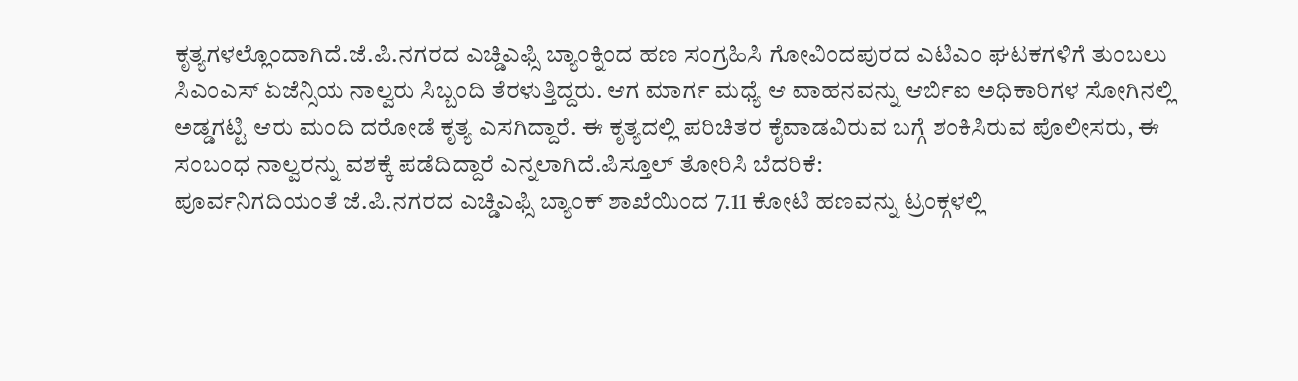ಕೃತ್ಯಗಳಲ್ಲೊಂದಾಗಿದೆ.ಜೆ.ಪಿ.ನಗರದ ಎಚ್ಡಿಎಫ್ಸಿ ಬ್ಯಾಂಕ್ನಿಂದ ಹಣ ಸಂಗ್ರಹಿಸಿ ಗೋವಿಂದಪುರದ ಎಟಿಎಂ ಘಟಕಗಳಿಗೆ ತುಂಬಲು ಸಿಎಂಎಸ್ ಏಜೆನ್ಸಿಯ ನಾಲ್ವರು ಸಿಬ್ಬಂದಿ ತೆರಳುತ್ತಿದ್ದರು. ಆಗ ಮಾರ್ಗ ಮಧ್ಯೆ ಆ ವಾಹನವನ್ನು ಆರ್ಬಿಐ ಅಧಿಕಾರಿಗಳ ಸೋಗಿನಲ್ಲಿ ಅಡ್ಡಗಟ್ಟಿ ಆರು ಮಂದಿ ದರೋಡೆ ಕೃತ್ಯ ಎಸಗಿದ್ದಾರೆ. ಈ ಕೃತ್ಯದಲ್ಲಿ ಪರಿಚಿತರ ಕೈವಾಡವಿರುವ ಬಗ್ಗೆ ಶಂಕಿಸಿರುವ ಪೊಲೀಸರು, ಈ ಸಂಬಂಧ ನಾಲ್ವರನ್ನು ವಶಕ್ಕೆ ಪಡೆದಿದ್ದಾರೆ ಎನ್ನಲಾಗಿದೆ.ಪಿಸ್ತೂಲ್ ತೋರಿಸಿ ಬೆದರಿಕೆ:
ಪೂರ್ವನಿಗದಿಯಂತೆ ಜೆ.ಪಿ.ನಗರದ ಎಚ್ಡಿಎಫ್ಸಿ ಬ್ಯಾಂಕ್ ಶಾಖೆಯಿಂದ 7.11 ಕೋಟಿ ಹಣವನ್ನು ಟ್ರಂಕ್ಗಳಲ್ಲಿ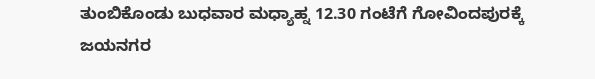ತುಂಬಿಕೊಂಡು ಬುಧವಾರ ಮಧ್ಯಾಹ್ನ 12.30 ಗಂಟೆಗೆ ಗೋವಿಂದಪುರಕ್ಕೆ ಜಯನಗರ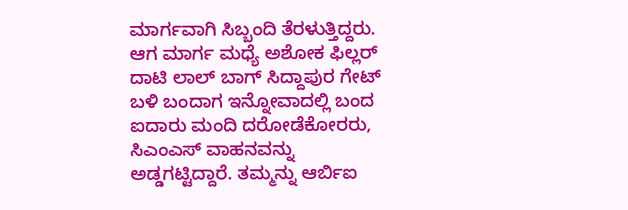ಮಾರ್ಗವಾಗಿ ಸಿಬ್ಬಂದಿ ತೆರಳುತ್ತಿದ್ದರು. ಆಗ ಮಾರ್ಗ ಮಧ್ಯೆ ಅಶೋಕ ಫಿಲ್ಲರ್ ದಾಟಿ ಲಾಲ್ ಬಾಗ್ ಸಿದ್ದಾಪುರ ಗೇಟ್ ಬಳಿ ಬಂದಾಗ ಇನ್ನೋವಾದಲ್ಲಿ ಬಂದ ಐದಾರು ಮಂದಿ ದರೋಡೆಕೋರರು, ಸಿಎಂಎಸ್ ವಾಹನವನ್ನು ಅಡ್ಡಗಟ್ಟಿದ್ದಾರೆ. ತಮ್ಮನ್ನು ಆರ್ಬಿಐ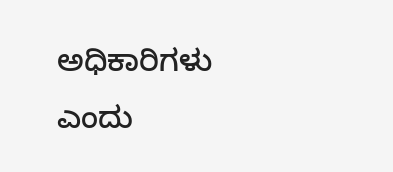ಅಧಿಕಾರಿಗಳು ಎಂದು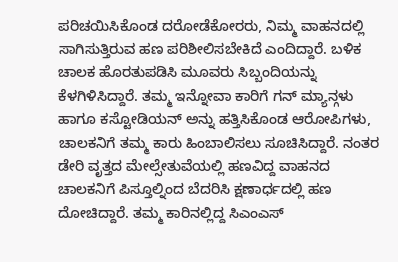ಪರಿಚಯಿಸಿಕೊಂಡ ದರೋಡೆಕೋರರು, ನಿಮ್ಮ ವಾಹನದಲ್ಲಿ ಸಾಗಿಸುತ್ತಿರುವ ಹಣ ಪರಿಶೀಲಿಸಬೇಕಿದೆ ಎಂದಿದ್ದಾರೆ. ಬಳಿಕ ಚಾಲಕ ಹೊರತುಪಡಿಸಿ ಮೂವರು ಸಿಬ್ಬಂದಿಯನ್ನು ಕೆಳಗಿಳಿಸಿದ್ದಾರೆ. ತಮ್ಮ ಇನ್ನೋವಾ ಕಾರಿಗೆ ಗನ್ ಮ್ಯಾನ್ಗಳು ಹಾಗೂ ಕಸ್ಟೋಡಿಯನ್ ಅನ್ನು ಹತ್ತಿಸಿಕೊಂಡ ಆರೋಪಿಗಳು, ಚಾಲಕನಿಗೆ ತಮ್ಮ ಕಾರು ಹಿಂಬಾಲಿಸಲು ಸೂಚಿಸಿದ್ದಾರೆ. ನಂತರ ಡೇರಿ ವೃತ್ತದ ಮೇಲ್ಸೇತುವೆಯಲ್ಲಿ ಹಣವಿದ್ದ ವಾಹನದ ಚಾಲಕನಿಗೆ ಪಿಸ್ತೂಲ್ನಿಂದ ಬೆದರಿಸಿ ಕ್ಷಣಾರ್ಧದಲ್ಲಿ ಹಣ ದೋಚಿದ್ದಾರೆ. ತಮ್ಮ ಕಾರಿನಲ್ಲಿದ್ದ ಸಿಎಂಎಸ್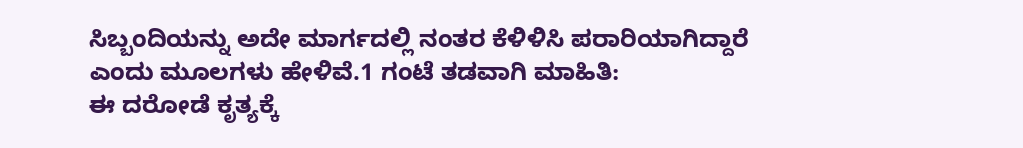ಸಿಬ್ಬಂದಿಯನ್ನು ಅದೇ ಮಾರ್ಗದಲ್ಲಿ ನಂತರ ಕೆಳಿಳಿಸಿ ಪರಾರಿಯಾಗಿದ್ದಾರೆ ಎಂದು ಮೂಲಗಳು ಹೇಳಿವೆ.1 ಗಂಟೆ ತಡವಾಗಿ ಮಾಹಿತಿ:
ಈ ದರೋಡೆ ಕೃತ್ಯಕ್ಕೆ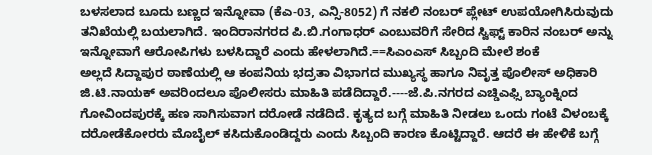ಬಳಸಲಾದ ಬೂದು ಬಣ್ಣದ ಇನ್ನೋವಾ (ಕೆಎ-03, ಎನ್ಸಿ-8052) ಗೆ ನಕಲಿ ನಂಬರ್ ಪ್ಲೇಟ್ ಉಪಯೋಗಿಸಿರುವುದು ತನಿಖೆಯಲ್ಲಿ ಬಯಲಾಗಿದೆ. ಇಂದಿರಾನಗರದ ಪಿ.ಬಿ.ಗಂಗಾಧರ್ ಎಂಬುವರಿಗೆ ಸೇರಿದ ಸ್ವಿಫ್ಟ್ ಕಾರಿನ ನಂಬರ್ ಅನ್ನು ಇನ್ನೋವಾಗೆ ಆರೋಪಿಗಳು ಬಳಸಿದ್ದಾರೆ ಎಂದು ಹೇಳಲಾಗಿದೆ.==ಸಿಎಂಎಸ್ ಸಿಬ್ಬಂದಿ ಮೇಲೆ ಶಂಕೆ
ಅಲ್ಲದೆ ಸಿದ್ದಾಪುರ ಠಾಣೆಯಲ್ಲಿ ಆ ಕಂಪನಿಯ ಭದ್ರತಾ ವಿಭಾಗದ ಮುಖ್ಯಸ್ಥ ಹಾಗೂ ನಿವೃತ್ತ ಪೊಲೀಸ್ ಅಧಿಕಾರಿ ಜಿ.ಟಿ.ನಾಯಕ್ ಅವರಿಂದಲೂ ಪೊಲೀಸರು ಮಾಹಿತಿ ಪಡೆದಿದ್ದಾರೆ.----ಜೆ.ಪಿ.ನಗರದ ಎಚ್ಡಿಎಫ್ಸಿ ಬ್ಯಾಂಕ್ನಿಂದ ಗೋವಿಂದಪುರಕ್ಕೆ ಹಣ ಸಾಗಿಸುವಾಗ ದರೋಡೆ ನಡೆದಿದೆ. ಕೃತ್ಯದ ಬಗ್ಗೆ ಮಾಹಿತಿ ನೀಡಲು ಒಂದು ಗಂಟೆ ವಿಳಂಬಕ್ಕೆ ದರೋಡೆಕೋರರು ಮೊಬೈಲ್ ಕಸಿದುಕೊಂಡಿದ್ದರು ಎಂದು ಸಿಬ್ಬಂದಿ ಕಾರಣ ಕೊಟ್ಟಿದ್ದಾರೆ. ಆದರೆ ಈ ಹೇಳಿಕೆ ಬಗ್ಗೆ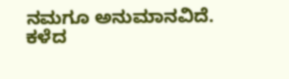ನಮಗೂ ಅನುಮಾನವಿದೆ. ಕಳೆದ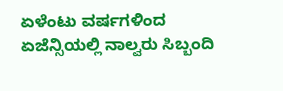ಏಳೆಂಟು ವರ್ಷಗಳಿಂದ ಏಜೆನ್ಸಿಯಲ್ಲಿ ನಾಲ್ವರು ಸಿಬ್ಬಂದಿ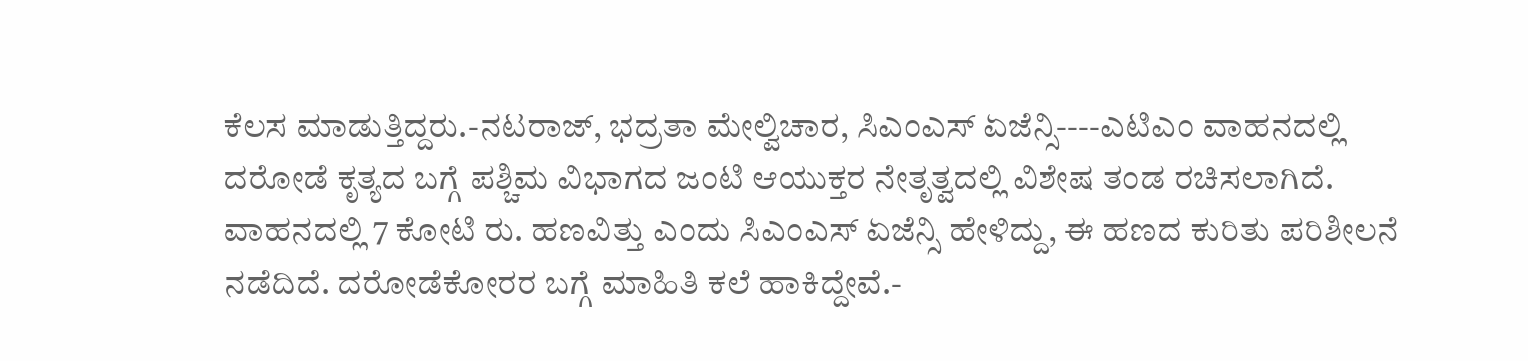ಕೆಲಸ ಮಾಡುತ್ತಿದ್ದರು.-ನಟರಾಜ್, ಭದ್ರತಾ ಮೇಲ್ವಿಚಾರ, ಸಿಎಂಎಸ್ ಏಜೆನ್ಸಿ----ಎಟಿಎಂ ವಾಹನದಲ್ಲಿ ದರೋಡೆ ಕೃತ್ಯದ ಬಗ್ಗೆ ಪಶ್ಚಿಮ ವಿಭಾಗದ ಜಂಟಿ ಆಯುಕ್ತರ ನೇತೃತ್ವದಲ್ಲಿ ವಿಶೇಷ ತಂಡ ರಚಿಸಲಾಗಿದೆ. ವಾಹನದಲ್ಲಿ 7 ಕೋಟಿ ರು. ಹಣವಿತ್ತು ಎಂದು ಸಿಎಂಎಸ್ ಏಜೆನ್ಸಿ ಹೇಳಿದ್ದು, ಈ ಹಣದ ಕುರಿತು ಪರಿಶೀಲನೆ ನಡೆದಿದೆ. ದರೋಡೆಕೋರರ ಬಗ್ಗೆ ಮಾಹಿತಿ ಕಲೆ ಹಾಕಿದ್ದೇವೆ.-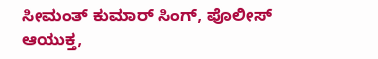ಸೀಮಂತ್ ಕುಮಾರ್ ಸಿಂಗ್, ಪೊಲೀಸ್ ಆಯುಕ್ತ,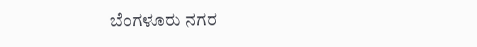ಬೆಂಗಳೂರು ನಗರ